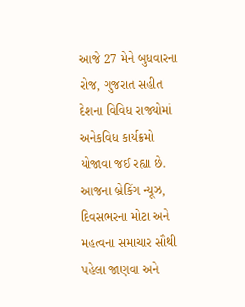આજે 27 મેને બુધવારના રોજ, ગુજરાત સહીત દેશના વિવિધ રાજ્યોમાં અનેકવિધ કાર્યક્રમો યોજાવા જઈ રહ્યા છે. આજના બ્રેકિંગ ન્યૂઝ, દિવસભરના મોટા અને મહત્વના સમાચાર સૌથી પહેલા જાણવા અને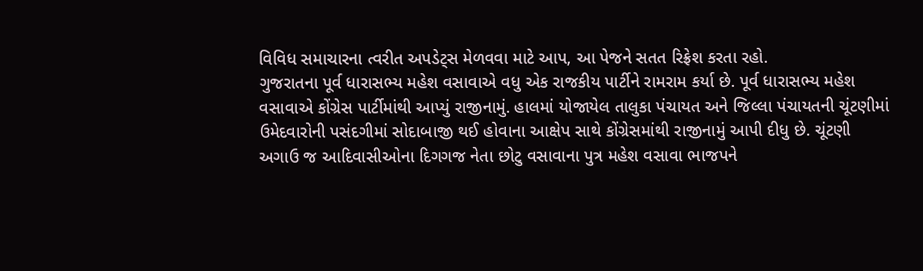વિવિધ સમાચારના ત્વરીત અપડેટ્સ મેળવવા માટે આપ, આ પેજને સતત રિફ્રેશ કરતા રહો.
ગુજરાતના પૂર્વ ધારાસભ્ય મહેશ વસાવાએ વધુ એક રાજકીય પાર્ટીને રામરામ કર્યા છે. પૂર્વ ધારાસભ્ય મહેશ વસાવાએ કોંગ્રેસ પાર્ટીમાંથી આપ્યું રાજીનામું. હાલમાં યોજાયેલ તાલુકા પંચાયત અને જિલ્લા પંચાયતની ચૂંટણીમાં ઉમેદવારોની પસંદગીમાં સોદાબાજી થઈ હોવાના આક્ષેપ સાથે કોંગ્રેસમાંથી રાજીનામું આપી દીધુ છે. ચૂંટણી અગાઉ જ આદિવાસીઓના દિગગજ નેતા છોટુ વસાવાના પુત્ર મહેશ વસાવા ભાજપને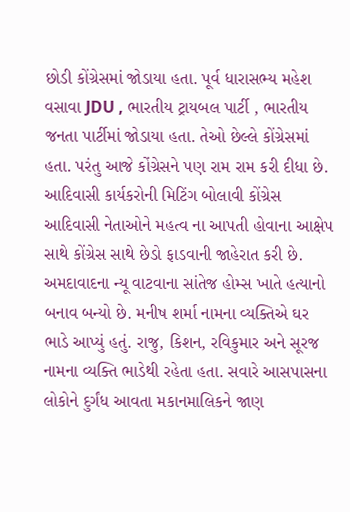છોડી કોંગ્રેસમાં જોડાયા હતા. પૂર્વ ધારાસભ્ય મહેશ વસાવા JDU , ભારતીય ટ્રાયબલ પાર્ટી , ભારતીય જનતા પાર્ટીમાં જોડાયા હતા. તેઓ છેલ્લે કોંગ્રેસમાં હતા. પરંતુ આજે કોંગ્રેસને પણ રામ રામ કરી દીધા છે. આદિવાસી કાર્યકરોની મિટિંગ બોલાવી કોંગ્રેસ આદિવાસી નેતાઓને મહત્વ ના આપતી હોવાના આક્ષેપ સાથે કોંગ્રેસ સાથે છેડો ફાડવાની જાહેરાત કરી છે.
અમદાવાદના ન્યૂ વાટવાના સાંતેજ હોમ્સ ખાતે હત્યાનો બનાવ બન્યો છે. મનીષ શર્મા નામના વ્યક્તિએ ઘર ભાડે આપ્યું હતું. રાજુ, કિશન, રવિકુમાર અને સૂરજ નામના વ્યક્તિ ભાડેથી રહેતા હતા. સવારે આસપાસના લોકોને દુર્ગંધ આવતા મકાનમાલિકને જાણ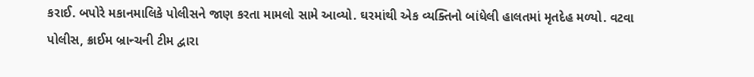કરાઈ. બપોરે મકાનમાલિકે પોલીસને જાણ કરતા મામલો સામે આવ્યો. ઘરમાંથી એક વ્યક્તિનો બાંધેલી હાલતમાં મૃતદેહ મળ્યો. વટવા પોલીસ, ક્રાઈમ બ્રાન્ચની ટીમ દ્વારા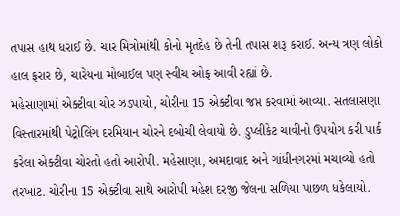તપાસ હાથ ધરાઈ છે. ચાર મિત્રોમાંથી કોનો મૃતદેહ છે તેની તપાસ શરૂ કરાઈ. અન્ય ત્રણ લોકો હાલ ફરાર છે, ચારેયના મોબાઈલ પણ સ્વીચ ઓફ આવી રહ્યાં છે.
મહેસાણામાં એક્ટીવા ચોર ઝડપાયો, ચોરીના 15 એક્ટીવા જપ્ત કરવામાં આવ્યા. સતલાસણા વિસ્તારમાંથી પેટ્રોલિંગ દરમિયાન ચોરને દબોચી લેવાયો છે. ડુપ્લીકેટ ચાવીનો ઉપયોગ કરી પાર્ક કરેલા એક્ટીવા ચોરતો હતો આરોપી. મહેસાણા, અમદાવાદ અને ગાંધીનગરમાં મચાવ્યો હતો તરખાટ. ચોરીના 15 એક્ટીવા સાથે આરોપી મહેશ દરજી જેલના સળિયા પાછળ ધકેલાયો.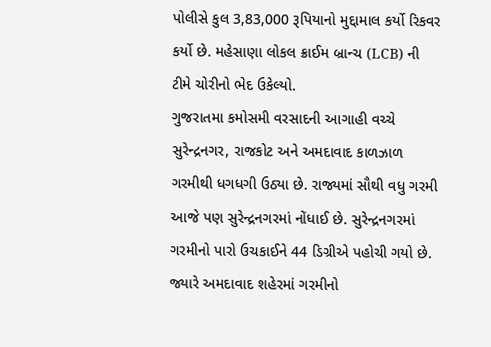પોલીસે કુલ 3,83,000 રૂપિયાનો મુદ્દામાલ કર્યો રિકવર કર્યો છે. મહેસાણા લોકલ ક્રાઈમ બ્રાન્ચ (LCB) ની ટીમે ચોરીનો ભેદ ઉકેલ્યો.
ગુજરાતમા કમોસમી વરસાદની આગાહી વચ્ચે સુરેન્દ્રનગર, રાજકોટ અને અમદાવાદ કાળઝાળ ગરમીથી ધગધગી ઉઠ્યા છે. રાજ્યમાં સૌથી વધુ ગરમી આજે પણ સુરેન્દ્રનગરમાં નોંધાઈ છે. સુરેન્દ્રનગરમાં ગરમીનો પારો ઉચકાઈને 44 ડિગ્રીએ પહોચી ગયો છે. જ્યારે અમદાવાદ શહેરમાં ગરમીનો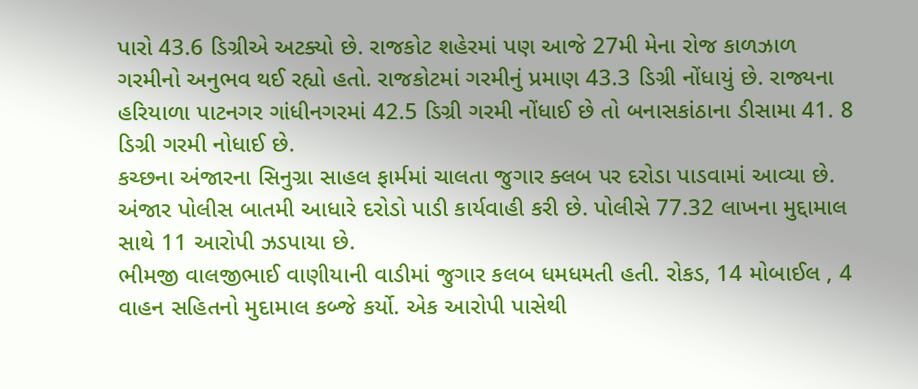પારો 43.6 ડિગ્રીએ અટક્યો છે. રાજકોટ શહેરમાં પણ આજે 27મી મેના રોજ કાળઝાળ ગરમીનો અનુભવ થઈ રહ્યો હતો. રાજકોટમાં ગરમીનું પ્રમાણ 43.3 ડિગ્રી નોંધાયું છે. રાજ્યના હરિયાળા પાટનગર ગાંધીનગરમાં 42.5 ડિગ્રી ગરમી નોંધાઈ છે તો બનાસકાંઠાના ડીસામા 41. 8 ડિગ્રી ગરમી નોધાઈ છે.
કચ્છના અંજારના સિનુગ્રા સાહલ ફાર્મમાં ચાલતા જુગાર ક્લબ પર દરોડા પાડવામાં આવ્યા છે. અંજાર પોલીસ બાતમી આધારે દરોડો પાડી કાર્યવાહી કરી છે. પોલીસે 77.32 લાખના મુદ્દામાલ સાથે 11 આરોપી ઝડપાયા છે.
ભીમજી વાલજીભાઈ વાણીયાની વાડીમાં જુગાર કલબ ધમધમતી હતી. રોકડ, 14 મોબાઈલ , 4 વાહન સહિતનો મુદામાલ કબ્જે કર્યો. એક આરોપી પાસેથી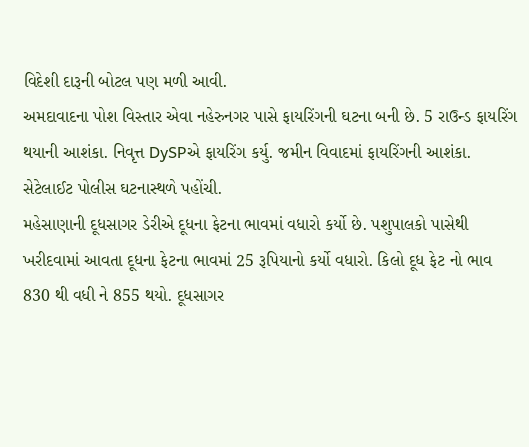વિદેશી દારૂની બોટલ પણ મળી આવી.
અમદાવાદના પોશ વિસ્તાર એવા નહેરુનગર પાસે ફાયરિંગની ઘટના બની છે. 5 રાઉન્ડ ફાયરિંગ થયાની આશંકા. નિવૃત્ત DySPએ ફાયરિંગ કર્યુ. જમીન વિવાદમાં ફાયરિંગની આશંકા. સેટેલાઈટ પોલીસ ઘટનાસ્થળે પહોંચી.
મહેસાણાની દૂધસાગર ડેરીએ દૂધના ફેટના ભાવમાં વધારો કર્યો છે. પશુપાલકો પાસેથી ખરીદવામાં આવતા દૂધના ફેટના ભાવમાં 25 રૂપિયાનો કર્યો વધારો. કિલો દૂધ ફેટ નો ભાવ 830 થી વધી ને 855 થયો. દૂધસાગર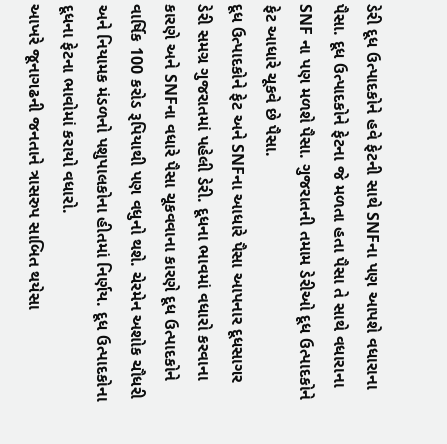ડેરી દૂધ ઉત્પાદકોને હવે ફેટની સાથે SNFના પણ આપશે વધારાના પૈસા. દૂધ ઉત્પાદકોને ફેટના જે મળતા હતા પૈસા તે સાથે વધારાના SNF ના પણ મળશે પૈસા. ગુજરાતની તમામ ડેરીઓ દૂધ ઉત્પાદકોને ફેટ આધારે ચૂકવે છે પૈસા.
દૂધ ઉત્પાદકોને ફેટ અને SNFના આધારે પૈસા આપનાર દૂધસાગર ડેરી સમગ્ર ગુજરાતમાં પહેલી ડેરી. દૂધના ભાવમાં વધારો કરવાના કારણે અને SNFના વધારે પૈસા ચૂકવવાના કારણે દૂધ ઉત્પાદકોને વાર્ષિક 100 કરોડ રૂપિયાથી પણ વધુનો થશે. ચેરમેન અશોક ચૌધરી અને નિયામક મંડળનો પશુપાલકોના હીતમાં નિર્ણય. દૂધ ઉત્પાદકોના દૂધના ફેટના ભાવોમાં કરાયો વધારો.
આખરે જૂનાગઢની જનતાને ત્રાસરુપ સાબિત થયેસા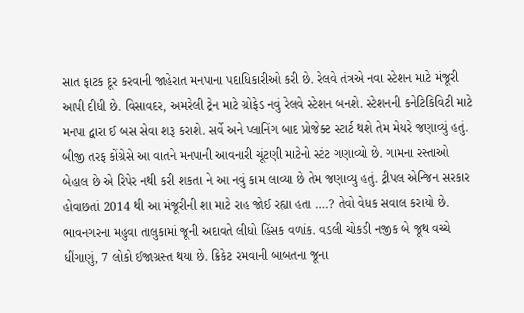સાત ફાટક દૂર કરવાની જાહેરાત મનપાના પદાધિકારીઓ કરી છે. રેલવે તંત્રએ નવા સ્ટેશન માટે મંજૂરી આપી દીધી છે. વિસાવદર, અમરેલી ટ્રેન માટે ગ્રોફેડ નવું રેલવે સ્ટેશન બનશે. સ્ટેશનની કનેટિકિવિટી માટે મનપા દ્વારા ઈ બસ સેવા શરૂ કરાશે. સર્વે અને પ્લાનિંગ બાદ પ્રોજેક્ટ સ્ટાર્ટ થશે તેમ મેયરે જણાવ્યું હતું. બીજી તરફ કોંગ્રેસે આ વાતને મનપાની આવનારી ચૂંટણી માટેનો સ્ટંટ ગણાવ્યો છે. ગામના રસ્તાઓ બેહાલ છે એ રિપેર નથી કરી શકતા ને આ નવું કામ લાવ્યા છે તેમ જણાવ્યુ હતું. ટ્રીપલ એન્જિન સરકાર હોવાછતાં 2014 થી આ મંજૂરીની શા માટે રાહ જોઈ રહ્યા હતા ….? તેવો વેધક સવાલ કરાયો છે.
ભાવનગરના મહુવા તાલુકામાં જૂની અદાવતે લીધો હિંસક વળાંક. વડલી ચોકડી નજીક બે જૂથ વચ્ચે ધીંગાણું, 7 લોકો ઈજાગ્રસ્ત થયા છે. ક્રિકેટ રમવાની બાબતના જૂના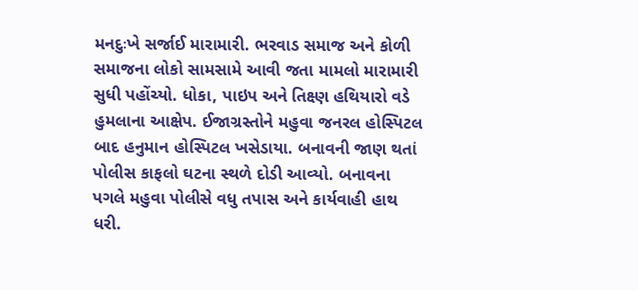મનદુઃખે સર્જાઈ મારામારી. ભરવાડ સમાજ અને કોળી સમાજના લોકો સામસામે આવી જતા મામલો મારામારી સુધી પહોંચ્યો. ધોકા, પાઇપ અને તિક્ષ્ણ હથિયારો વડે હુમલાના આક્ષેપ. ઈજાગ્રસ્તોને મહુવા જનરલ હોસ્પિટલ બાદ હનુમાન હોસ્પિટલ ખસેડાયા. બનાવની જાણ થતાં પોલીસ કાફલો ઘટના સ્થળે દોડી આવ્યો. બનાવના પગલે મહુવા પોલીસે વધુ તપાસ અને કાર્યવાહી હાથ ધરી.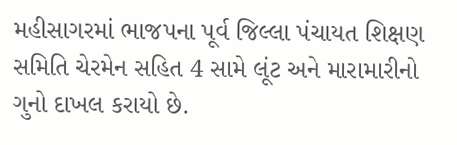મહીસાગરમાં ભાજપના પૂર્વ જિલ્લા પંચાયત શિક્ષણ સમિતિ ચેરમેન સહિત 4 સામે લૂંટ અને મારામારીનો ગુનો દાખલ કરાયો છે.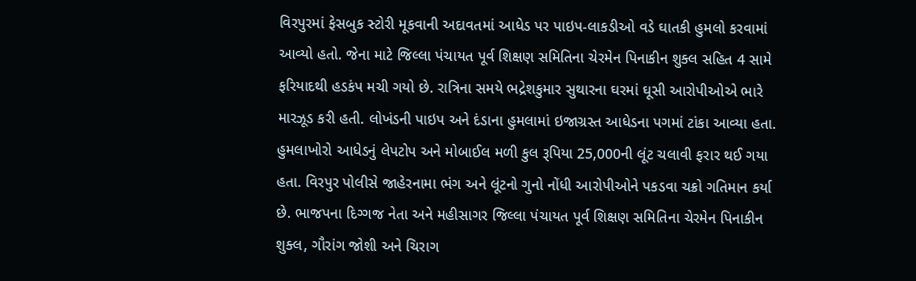વિરપુરમાં ફેસબુક સ્ટોરી મૂકવાની અદાવતમાં આધેડ પર પાઇપ-લાકડીઓ વડે ઘાતકી હુમલો કરવામાં આવ્યો હતો. જેના માટે જિલ્લા પંચાયત પૂર્વ શિક્ષણ સમિતિના ચેરમેન પિનાકીન શુક્લ સહિત 4 સામે ફરિયાદથી હડકંપ મચી ગયો છે. રાત્રિના સમયે ભદ્રેશકુમાર સુથારના ઘરમાં ઘૂસી આરોપીઓએ ભારે મારઝૂડ કરી હતી. લોખંડની પાઇપ અને દંડાના હુમલામાં ઇજાગ્રસ્ત આધેડના પગમાં ટાંકા આવ્યા હતા. હુમલાખોરો આધેડનું લેપટોપ અને મોબાઈલ મળી કુલ રૂપિયા 25,000ની લૂંટ ચલાવી ફરાર થઈ ગયા હતા. વિરપુર પોલીસે જાહેરનામા ભંગ અને લૂંટનો ગુનો નોંધી આરોપીઓને પકડવા ચક્રો ગતિમાન કર્યા છે. ભાજપના દિગ્ગજ નેતા અને મહીસાગર જિલ્લા પંચાયત પૂર્વ શિક્ષણ સમિતિના ચેરમેન પિનાકીન શુક્લ, ગૌરાંગ જોશી અને ચિરાગ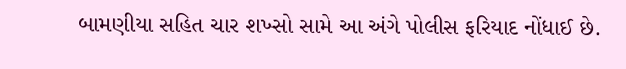બામણીયા સહિત ચાર શખ્સો સામે આ અંગે પોલીસ ફરિયાદ નોંધાઈ છે.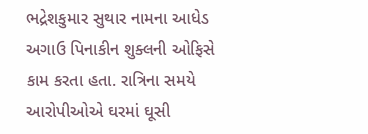ભદ્રેશકુમાર સુથાર નામના આધેડ અગાઉ પિનાકીન શુક્લની ઓફિસે કામ કરતા હતા. રાત્રિના સમયે આરોપીઓએ ઘરમાં ઘૂસી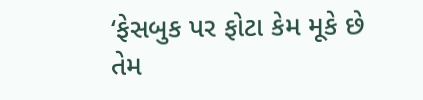‘ફેસબુક પર ફોટા કેમ મૂકે છે તેમ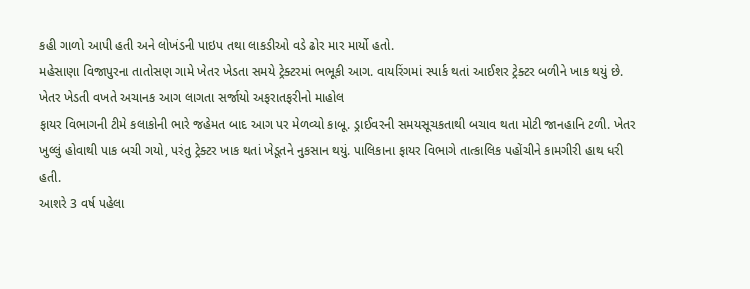કહી ગાળો આપી હતી અને લોખંડની પાઇપ તથા લાકડીઓ વડે ઢોર માર માર્યો હતો.
મહેસાણા વિજાપુરના તાતોસણ ગામે ખેતર ખેડતા સમયે ટ્રેક્ટરમાં ભભૂકી આગ. વાયરિંગમાં સ્પાર્ક થતાં આઈશર ટ્રેક્ટર બળીને ખાક થયું છે. ખેતર ખેડતી વખતે અચાનક આગ લાગતા સર્જાયો અફરાતફરીનો માહોલ
ફાયર વિભાગની ટીમે કલાકોની ભારે જહેમત બાદ આગ પર મેળવ્યો કાબૂ. ડ્રાઈવરની સમયસૂચકતાથી બચાવ થતા મોટી જાનહાનિ ટળી. ખેતર ખુલ્લું હોવાથી પાક બચી ગયો, પરંતુ ટ્રેક્ટર ખાક થતાં ખેડૂતને નુકસાન થયું. પાલિકાના ફાયર વિભાગે તાત્કાલિક પહોંચીને કામગીરી હાથ ધરી હતી.
આશરે 3 વર્ષ પહેલા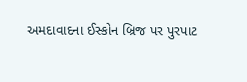અમદાવાદના ઈસ્કોન બ્રિજ પર પુરપાટ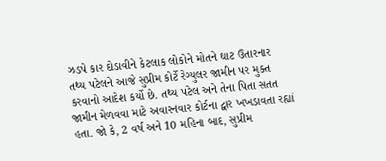ઝડપે કાર દોડાવીને કેટલાક લોકોને મોતને ઘાટ ઉતારનાર તથ્ય પટેલને આજે સુપ્રીમ કોર્ટે રેગ્યુલર જામીન પર મુક્ત કરવાનો આદેશ કર્યો છે. તથ્ય પટેલ અને તેના પિતા સતત જામીન મેળવવા માટે અવારનવાર કોર્ટના દ્વાર ખખડાવતા રહ્યાં હતા. જો કે, 2 વર્ષ અને 10 મહિના બાદ, સુપ્રીમ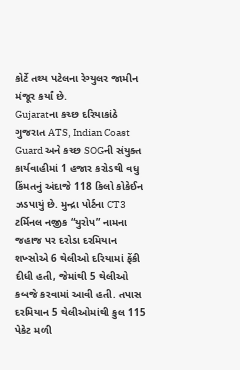કોર્ટે તથ્ય પટેલના રેગ્યુલર જામીન મંજૂર કર્યાં છે.
Gujaratના કચ્છ દરિયાકાંઠે ગુજરાત ATS, Indian Coast Guard અને કચ્છ SOGની સંયુક્ત કાર્યવાહીમાં 1 હજાર કરોડથી વધુ કિંમતનું અંદાજે 118 કિલો કોકેઈન ઝડપાયું છે. મુન્દ્રા પોર્ટના CT3 ટર્મિનલ નજીક “યુરોપ” નામના જહાજ પર દરોડા દરમિયાન શખ્સોએ 6 થેલીઓ દરિયામાં ફેંકી દીધી હતી, જેમાંથી 5 થેલીઓ કબજે કરવામાં આવી હતી. તપાસ દરમિયાન 5 થેલીઓમાંથી કુલ 115 પેકેટ મળી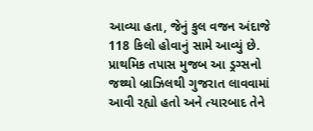આવ્યા હતા, જેનું કુલ વજન અંદાજે 118 કિલો હોવાનું સામે આવ્યું છે. પ્રાથમિક તપાસ મુજબ આ ડ્રગ્સનો જથ્થો બ્રાઝિલથી ગુજરાત લાવવામાં આવી રહ્યો હતો અને ત્યારબાદ તેને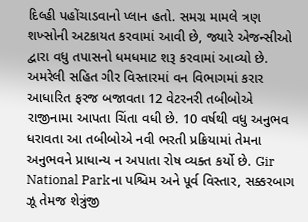દિલ્હી પહોંચાડવાનો પ્લાન હતો. સમગ્ર મામલે ત્રણ શખ્સોની અટકાયત કરવામાં આવી છે, જ્યારે એજન્સીઓ દ્વારા વધુ તપાસનો ધમધમાટ શરૂ કરવામાં આવ્યો છે.
અમરેલી સહિત ગીર વિસ્તારમાં વન વિભાગમાં કરાર આધારિત ફરજ બજાવતા 12 વેટરનરી તબીબોએ રાજીનામા આપતા ચિંતા વધી છે. 10 વર્ષથી વધુ અનુભવ ધરાવતા આ તબીબોએ નવી ભરતી પ્રક્રિયામાં તેમના અનુભવને પ્રાધાન્ય ન અપાતા રોષ વ્યક્ત કર્યો છે. Gir National Parkના પશ્ચિમ અને પૂર્વ વિસ્તાર, સક્કરબાગ ઝૂ તેમજ શેત્રુંજી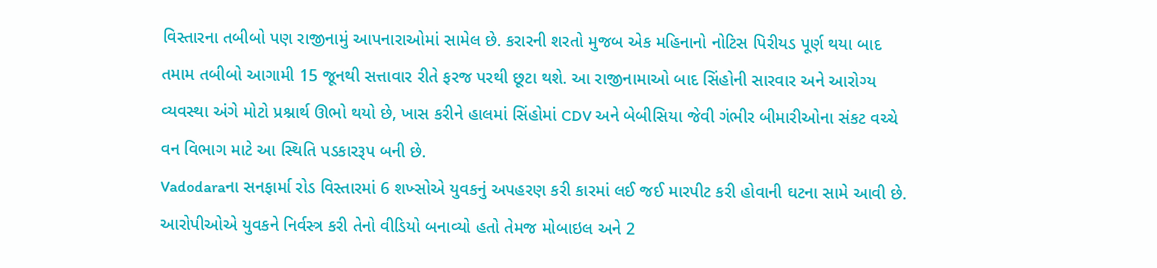વિસ્તારના તબીબો પણ રાજીનામું આપનારાઓમાં સામેલ છે. કરારની શરતો મુજબ એક મહિનાનો નોટિસ પિરીયડ પૂર્ણ થયા બાદ તમામ તબીબો આગામી 15 જૂનથી સત્તાવાર રીતે ફરજ પરથી છૂટા થશે. આ રાજીનામાઓ બાદ સિંહોની સારવાર અને આરોગ્ય વ્યવસ્થા અંગે મોટો પ્રશ્નાર્થ ઊભો થયો છે, ખાસ કરીને હાલમાં સિંહોમાં CDV અને બેબીસિયા જેવી ગંભીર બીમારીઓના સંકટ વચ્ચે વન વિભાગ માટે આ સ્થિતિ પડકારરૂપ બની છે.
Vadodaraના સનફાર્મા રોડ વિસ્તારમાં 6 શખ્સોએ યુવકનું અપહરણ કરી કારમાં લઈ જઈ મારપીટ કરી હોવાની ઘટના સામે આવી છે. આરોપીઓએ યુવકને નિર્વસ્ત્ર કરી તેનો વીડિયો બનાવ્યો હતો તેમજ મોબાઇલ અને 2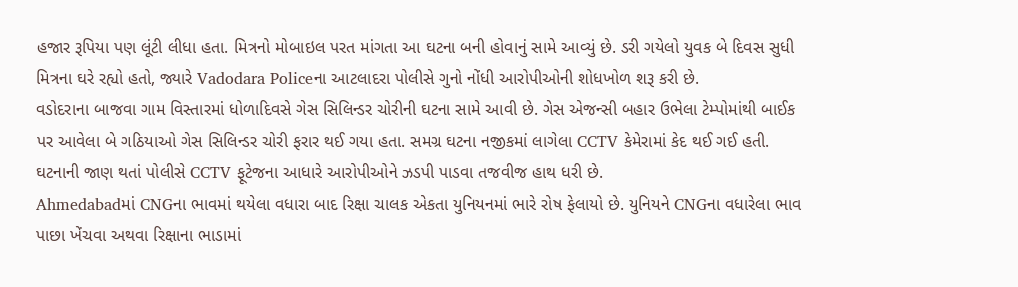હજાર રૂપિયા પણ લૂંટી લીધા હતા. મિત્રનો મોબાઇલ પરત માંગતા આ ઘટના બની હોવાનું સામે આવ્યું છે. ડરી ગયેલો યુવક બે દિવસ સુધી મિત્રના ઘરે રહ્યો હતો, જ્યારે Vadodara Policeના આટલાદરા પોલીસે ગુનો નોંધી આરોપીઓની શોધખોળ શરૂ કરી છે.
વડોદરાના બાજવા ગામ વિસ્તારમાં ધોળાદિવસે ગેસ સિલિન્ડર ચોરીની ઘટના સામે આવી છે. ગેસ એજન્સી બહાર ઉભેલા ટેમ્પોમાંથી બાઈક પર આવેલા બે ગઠિયાઓ ગેસ સિલિન્ડર ચોરી ફરાર થઈ ગયા હતા. સમગ્ર ઘટના નજીકમાં લાગેલા CCTV કેમેરામાં કેદ થઈ ગઈ હતી. ઘટનાની જાણ થતાં પોલીસે CCTV ફૂટેજના આધારે આરોપીઓને ઝડપી પાડવા તજવીજ હાથ ધરી છે.
Ahmedabadમાં CNGના ભાવમાં થયેલા વધારા બાદ રિક્ષા ચાલક એકતા યુનિયનમાં ભારે રોષ ફેલાયો છે. યુનિયને CNGના વધારેલા ભાવ પાછા ખેંચવા અથવા રિક્ષાના ભાડામાં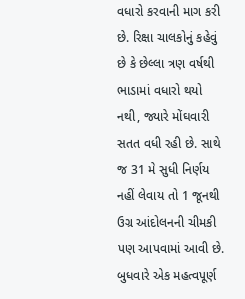વધારો કરવાની માગ કરી છે. રિક્ષા ચાલકોનું કહેવું છે કે છેલ્લા ત્રણ વર્ષથી ભાડામાં વધારો થયો નથી, જ્યારે મોંઘવારી સતત વધી રહી છે. સાથે જ 31 મે સુધી નિર્ણય નહીં લેવાય તો 1 જૂનથી ઉગ્ર આંદોલનની ચીમકી પણ આપવામાં આવી છે.
બુધવારે એક મહત્વપૂર્ણ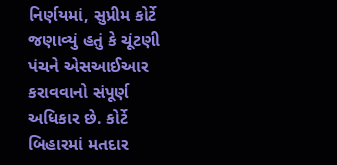નિર્ણયમાં, સુપ્રીમ કોર્ટે જણાવ્યું હતું કે ચૂંટણી પંચને એસઆઈઆર કરાવવાનો સંપૂર્ણ અધિકાર છે. કોર્ટે બિહારમાં મતદાર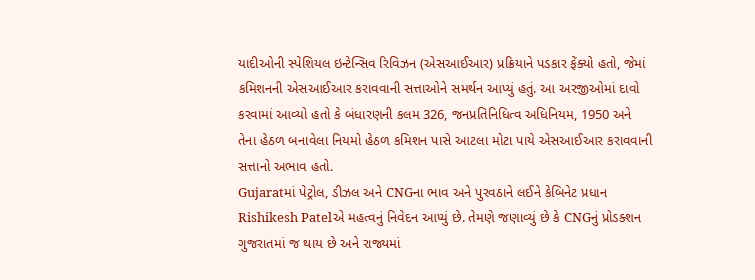યાદીઓની સ્પેશિયલ ઇન્ટેન્સિવ રિવિઝન (એસઆઈઆર) પ્રક્રિયાને પડકાર ફેંક્યો હતો, જેમાં કમિશનની એસઆઈઆર કરાવવાની સત્તાઓને સમર્થન આપ્યું હતું. આ અરજીઓમાં દાવો કરવામાં આવ્યો હતો કે બંધારણની કલમ 326, જનપ્રતિનિધિત્વ અધિનિયમ, 1950 અને તેના હેઠળ બનાવેલા નિયમો હેઠળ કમિશન પાસે આટલા મોટા પાયે એસઆઈઆર કરાવવાની સત્તાનો અભાવ હતો.
Gujaratમાં પેટ્રોલ, ડીઝલ અને CNGના ભાવ અને પુરવઠાને લઈને કેબિનેટ પ્રધાન Rishikesh Patelએ મહત્વનું નિવેદન આપ્યું છે. તેમણે જણાવ્યું છે કે CNGનું પ્રોડક્શન ગુજરાતમાં જ થાય છે અને રાજ્યમાં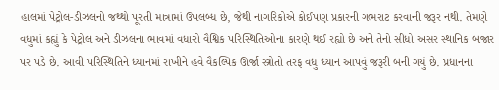હાલમાં પેટ્રોલ-ડીઝલનો જથ્થો પૂરતી માત્રામાં ઉપલબ્ધ છે, જેથી નાગરિકોએ કોઈપણ પ્રકારની ગભરાટ કરવાની જરૂર નથી. તેમણે વધુમાં કહ્યું કે પેટ્રોલ અને ડીઝલના ભાવમાં વધારો વૈશ્વિક પરિસ્થિતિઓના કારણે થઈ રહ્યો છે અને તેનો સીધો અસર સ્થાનિક બજાર પર પડે છે. આવી પરિસ્થિતિને ધ્યાનમાં રાખીને હવે વૈકલ્પિક ઊર્જા સ્ત્રોતો તરફ વધુ ધ્યાન આપવું જરૂરી બની ગયું છે. પ્રધાનના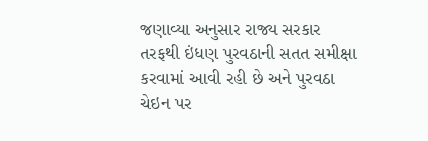જણાવ્યા અનુસાર રાજ્ય સરકાર તરફથી ઇંધણ પુરવઠાની સતત સમીક્ષા કરવામાં આવી રહી છે અને પુરવઠા ચેઇન પર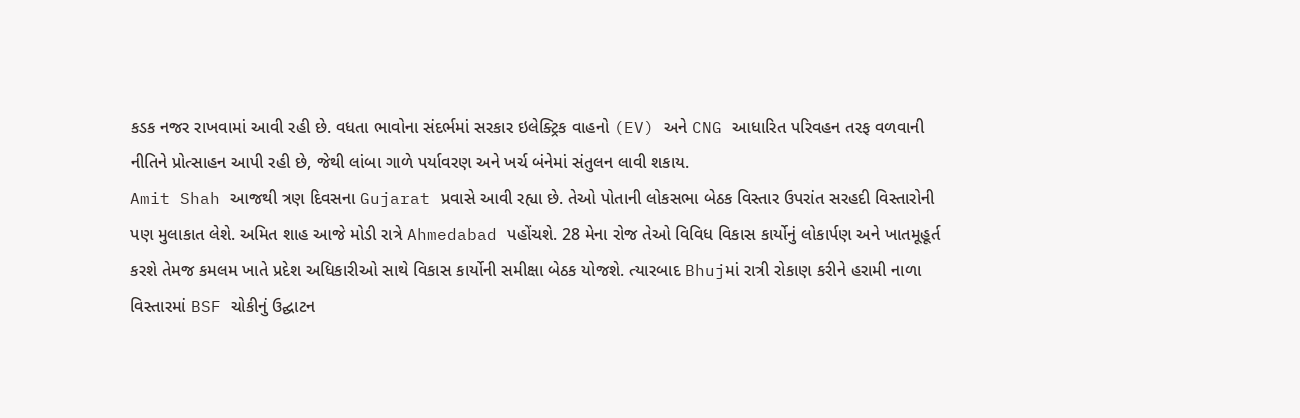કડક નજર રાખવામાં આવી રહી છે. વધતા ભાવોના સંદર્ભમાં સરકાર ઇલેક્ટ્રિક વાહનો (EV) અને CNG આધારિત પરિવહન તરફ વળવાની નીતિને પ્રોત્સાહન આપી રહી છે, જેથી લાંબા ગાળે પર્યાવરણ અને ખર્ચ બંનેમાં સંતુલન લાવી શકાય.
Amit Shah આજથી ત્રણ દિવસના Gujarat પ્રવાસે આવી રહ્યા છે. તેઓ પોતાની લોકસભા બેઠક વિસ્તાર ઉપરાંત સરહદી વિસ્તારોની પણ મુલાકાત લેશે. અમિત શાહ આજે મોડી રાત્રે Ahmedabad પહોંચશે. 28 મેના રોજ તેઓ વિવિધ વિકાસ કાર્યોનું લોકાર્પણ અને ખાતમૂહૂર્ત કરશે તેમજ કમલમ ખાતે પ્રદેશ અધિકારીઓ સાથે વિકાસ કાર્યોની સમીક્ષા બેઠક યોજશે. ત્યારબાદ Bhujમાં રાત્રી રોકાણ કરીને હરામી નાળા વિસ્તારમાં BSF ચોકીનું ઉદ્ઘાટન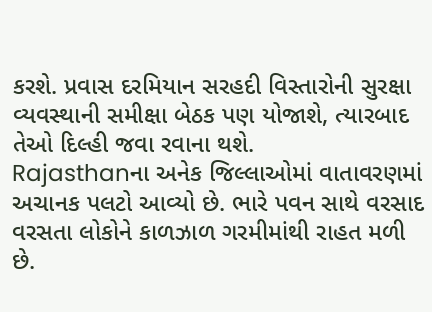કરશે. પ્રવાસ દરમિયાન સરહદી વિસ્તારોની સુરક્ષા વ્યવસ્થાની સમીક્ષા બેઠક પણ યોજાશે, ત્યારબાદ તેઓ દિલ્હી જવા રવાના થશે.
Rajasthanના અનેક જિલ્લાઓમાં વાતાવરણમાં અચાનક પલટો આવ્યો છે. ભારે પવન સાથે વરસાદ વરસતા લોકોને કાળઝાળ ગરમીમાંથી રાહત મળી છે.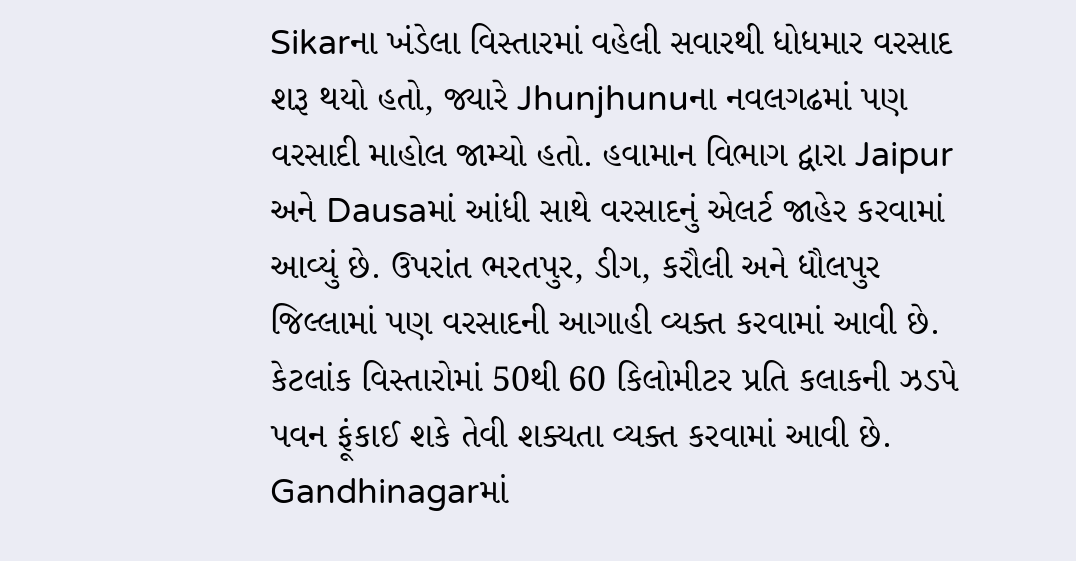Sikarના ખંડેલા વિસ્તારમાં વહેલી સવારથી ધોધમાર વરસાદ શરૂ થયો હતો, જ્યારે Jhunjhunuના નવલગઢમાં પણ વરસાદી માહોલ જામ્યો હતો. હવામાન વિભાગ દ્વારા Jaipur અને Dausaમાં આંધી સાથે વરસાદનું એલર્ટ જાહેર કરવામાં આવ્યું છે. ઉપરાંત ભરતપુર, ડીગ, કરૌલી અને ધૌલપુર જિલ્લામાં પણ વરસાદની આગાહી વ્યક્ત કરવામાં આવી છે. કેટલાંક વિસ્તારોમાં 50થી 60 કિલોમીટર પ્રતિ કલાકની ઝડપે પવન ફૂંકાઈ શકે તેવી શક્યતા વ્યક્ત કરવામાં આવી છે.
Gandhinagarમાં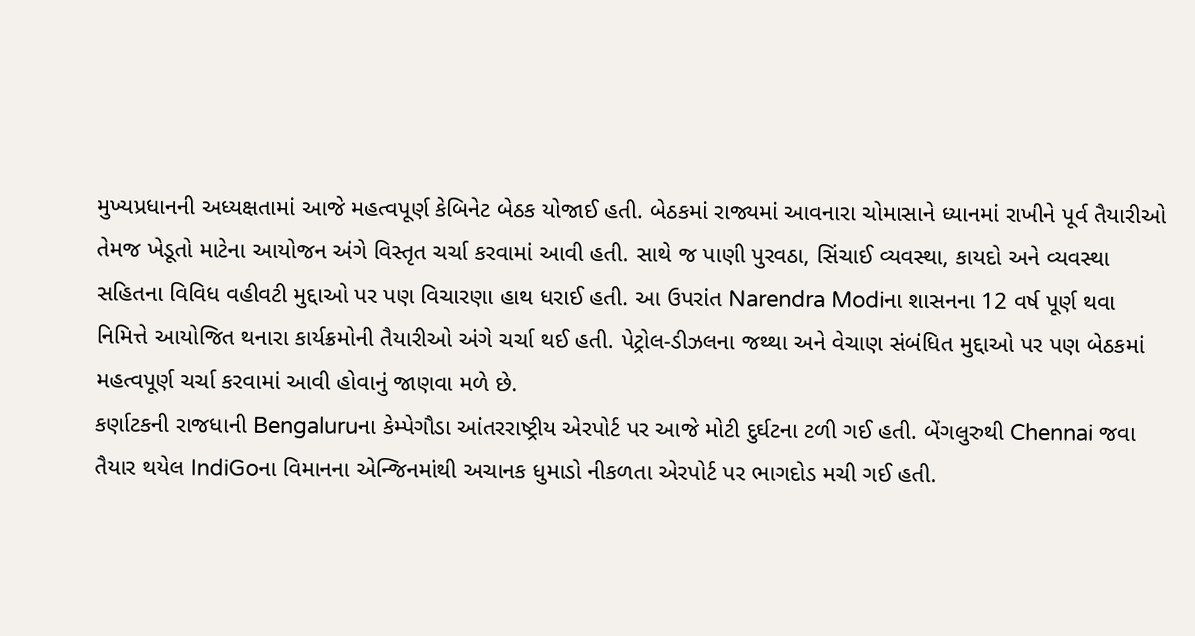મુખ્યપ્રધાનની અધ્યક્ષતામાં આજે મહત્વપૂર્ણ કેબિનેટ બેઠક યોજાઈ હતી. બેઠકમાં રાજ્યમાં આવનારા ચોમાસાને ધ્યાનમાં રાખીને પૂર્વ તૈયારીઓ તેમજ ખેડૂતો માટેના આયોજન અંગે વિસ્તૃત ચર્ચા કરવામાં આવી હતી. સાથે જ પાણી પુરવઠા, સિંચાઈ વ્યવસ્થા, કાયદો અને વ્યવસ્થા સહિતના વિવિધ વહીવટી મુદ્દાઓ પર પણ વિચારણા હાથ ધરાઈ હતી. આ ઉપરાંત Narendra Modiના શાસનના 12 વર્ષ પૂર્ણ થવા નિમિત્તે આયોજિત થનારા કાર્યક્રમોની તૈયારીઓ અંગે ચર્ચા થઈ હતી. પેટ્રોલ-ડીઝલના જથ્થા અને વેચાણ સંબંધિત મુદ્દાઓ પર પણ બેઠકમાં મહત્વપૂર્ણ ચર્ચા કરવામાં આવી હોવાનું જાણવા મળે છે.
કર્ણાટકની રાજધાની Bengaluruના કેમ્પેગૌડા આંતરરાષ્ટ્રીય એરપોર્ટ પર આજે મોટી દુર્ઘટના ટળી ગઈ હતી. બેંગલુરુથી Chennai જવા તૈયાર થયેલ IndiGoના વિમાનના એન્જિનમાંથી અચાનક ધુમાડો નીકળતા એરપોર્ટ પર ભાગદોડ મચી ગઈ હતી.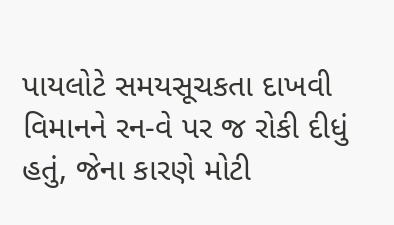પાયલોટે સમયસૂચકતા દાખવી વિમાનને રન-વે પર જ રોકી દીધું હતું, જેના કારણે મોટી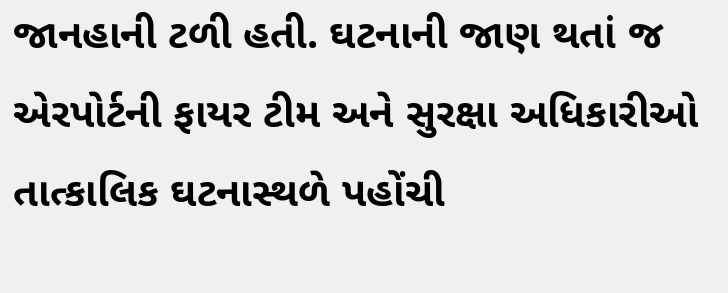જાનહાની ટળી હતી. ઘટનાની જાણ થતાં જ એરપોર્ટની ફાયર ટીમ અને સુરક્ષા અધિકારીઓ તાત્કાલિક ઘટનાસ્થળે પહોંચી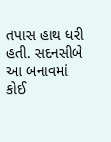તપાસ હાથ ધરી હતી. સદનસીબે આ બનાવમાં કોઈ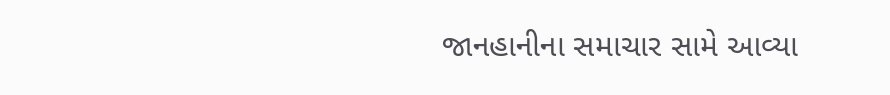જાનહાનીના સમાચાર સામે આવ્યા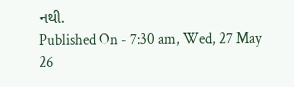નથી.
Published On - 7:30 am, Wed, 27 May 26